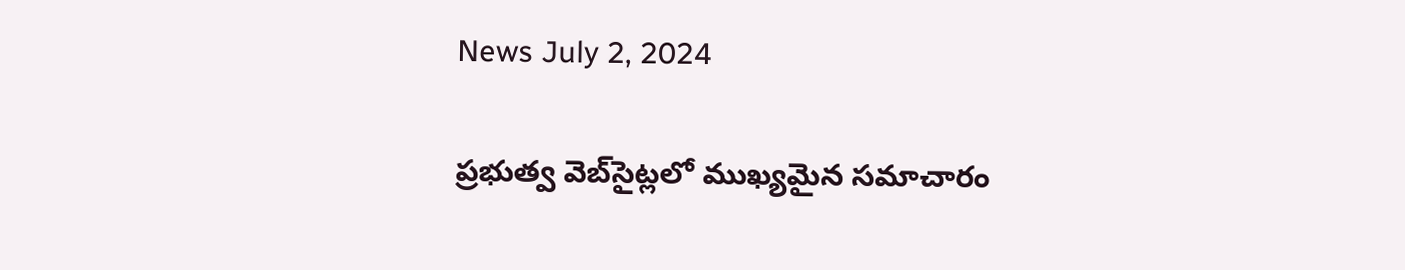News July 2, 2024

ప్రభుత్వ వెబ్‌సైట్లలో ముఖ్యమైన సమాచారం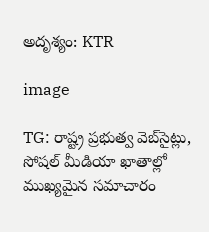అదృశ్యం: KTR

image

TG: రాష్ట్ర ప్రభుత్వ వెబ్‌సైట్లు, సోషల్ మీడియా ఖాతాల్లో ముఖ్యమైన సమాచారం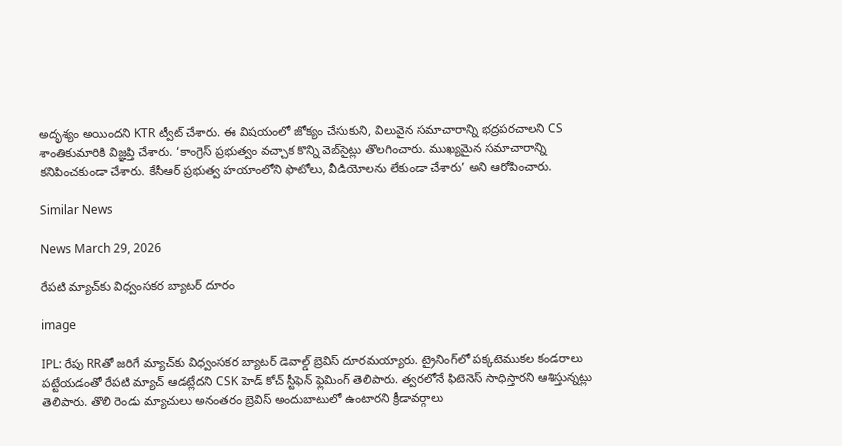అదృశ్యం అయిందని KTR ట్వీట్ చేశారు. ఈ విషయంలో జోక్యం చేసుకుని, విలువైన సమాచారాన్ని భద్రపరచాలని CS శాంతికుమారికి విజ్ఞప్తి చేశారు. ‘కాంగ్రెస్ ప్రభుత్వం వచ్చాక కొన్ని వెబ్‌సైట్లు తొలగించారు. ముఖ్యమైన సమాచారాన్ని కనిపించకుండా చేశారు. కేసీఆర్ ప్రభుత్వ హయాంలోని ఫొటోలు, వీడియోలను లేకుండా చేశారు’ అని ఆరోపించారు.

Similar News

News March 29, 2026

రేపటి మ్యాచ్‌కు విధ్వంసకర బ్యాటర్ దూరం

image

IPL: రేపు RRతో జరిగే మ్యాచ్‌కు విధ్వంసకర బ్యాటర్ డెవాల్డ్ బ్రెవిస్ దూరమయ్యారు. ట్రైనింగ్‌లో పక్కటెముకల కండరాలు పట్టేయడంతో రేపటి మ్యాచ్ ఆడట్లేదని CSK హెడ్ కోచ్ స్టీఫెన్ ఫ్లెమింగ్ తెలిపారు. త్వరలోనే ఫిటెనెస్ సాధిస్తారని ఆశిస్తున్నట్లు తెలిపారు. తొలి రెండు మ్యాచులు అనంతరం బ్రెవిస్ అందుబాటులో ఉంటారని క్రీడావర్గాలు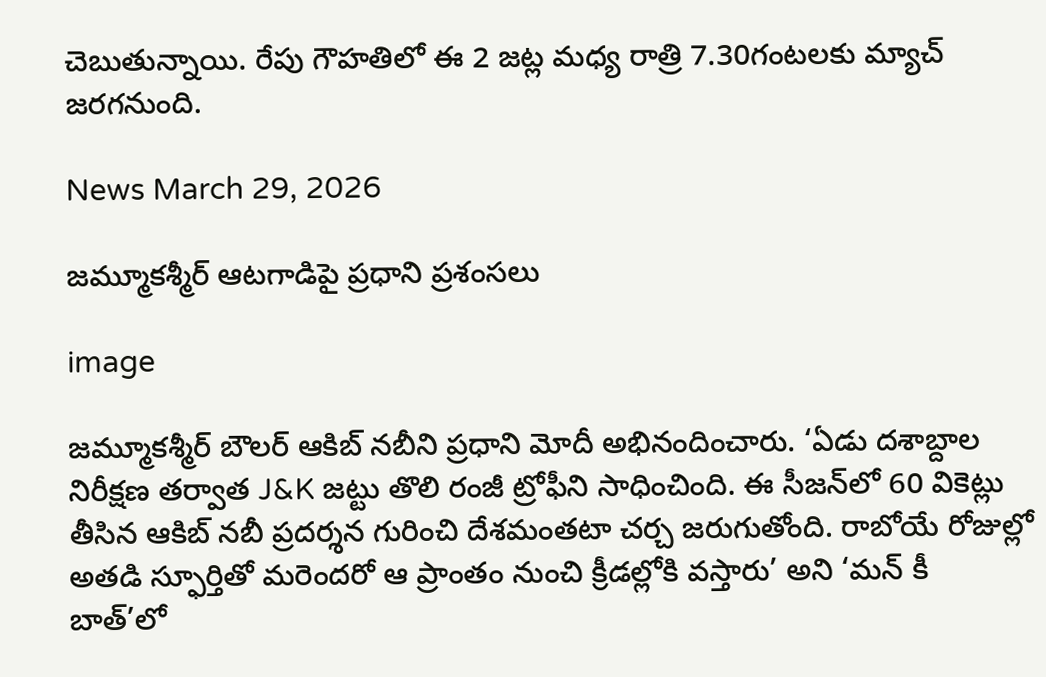చెబుతున్నాయి. రేపు గౌహతిలో ఈ 2 జట్ల మధ్య రాత్రి 7.30గంటలకు మ్యాచ్ జరగనుంది.

News March 29, 2026

జమ్మూకశ్మీర్ ఆటగాడిపై ప్రధాని ప్రశంసలు

image

జమ్మూకశ్మీర్ బౌలర్ ఆకిబ్ నబీని ప్రధాని మోదీ అభినందించారు. ‘ఏడు దశాబ్దాల నిరీక్షణ తర్వాత J&K జట్టు తొలి రంజీ ట్రోఫీని సాధించింది. ఈ సీజన్‌లో 60 వికెట్లు తీసిన ఆకిబ్ నబీ ప్రదర్శన గురించి దేశమంతటా చర్చ జరుగుతోంది. రాబోయే రోజుల్లో అతడి స్ఫూర్తితో మరెందరో ఆ ప్రాంతం నుంచి క్రీడల్లోకి వస్తారు’ అని ‘మన్ కీ బాత్’లో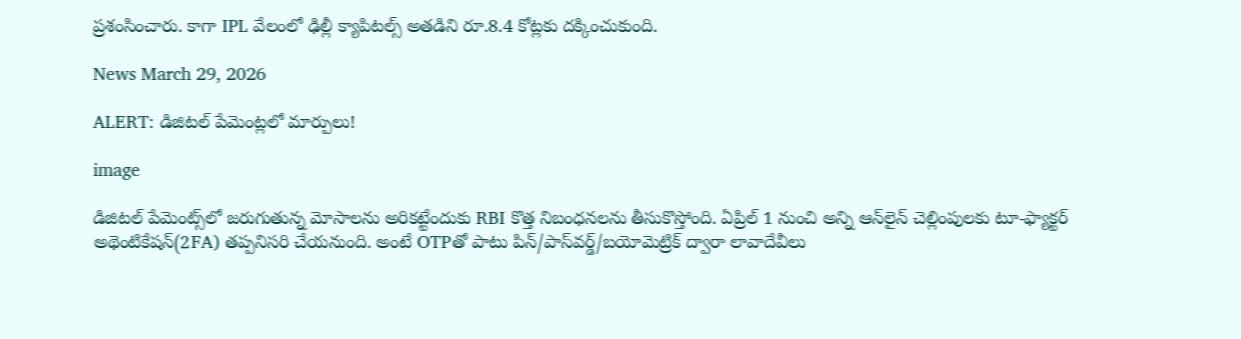ప్రశంసించారు. కాగా IPL వేలంలో ఢిల్లీ క్యాపిటల్స్ అతడిని రూ.8.4 కోట్లకు దక్కించుకుంది.

News March 29, 2026

ALERT: డిజిటల్ పేమెంట్లలో మార్పులు!

image

డిజిటల్ పేమెంట్స్‌‌లో జరుగుతున్న మోసాలను అరికట్టేందుకు RBI కొత్త నిబంధనలను తీసుకొస్తోంది. ఏప్రిల్ 1 నుంచి అన్ని ఆన్‌లైన్ చెల్లింపులకు టూ-ఫ్యాక్టర్ అథెంటికేషన్(2FA) తప్పనిసరి చేయనుంది. అంటే OTPతో పాటు పిన్/పాస్‌వర్డ్/బయోమెట్రిక్ ద్వారా లావాదేవీలు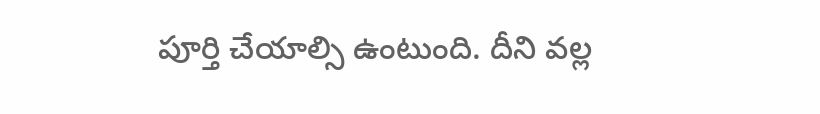పూర్తి చేయాల్సి ఉంటుంది. దీని వల్ల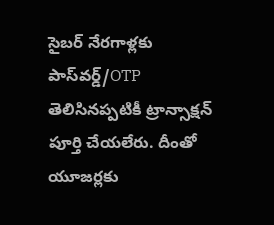సైబర్ నేరగాళ్లకు పాస్‌వర్డ్/OTP తెలిసినప్పటికీ ట్రాన్సాక్షన్ పూర్తి చేయలేరు. దీంతో యూజర్లకు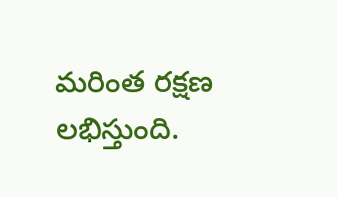మరింత రక్షణ లభిస్తుంది.